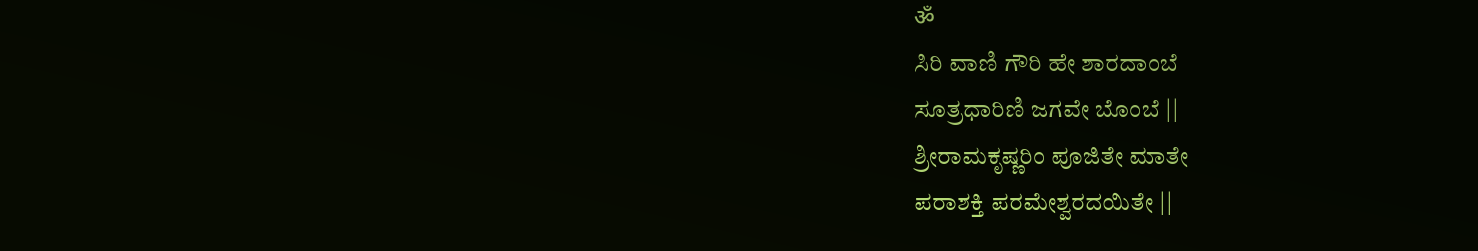ॐ
ಸಿರಿ ವಾಣಿ ಗೌರಿ ಹೇ ಶಾರದಾಂಬೆ
ಸೂತ್ರಧಾರಿಣಿ ಜಗವೇ ಬೊಂಬೆ ||
ಶ್ರೀರಾಮಕೃಷ್ಣರಿಂ ಪೂಜಿತೇ ಮಾತೇ
ಪರಾಶಕ್ತಿ ಪರಮೇಶ್ವರದಯಿತೇ ||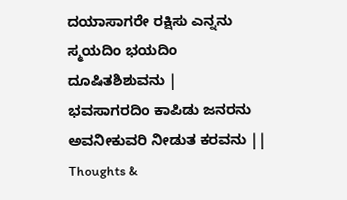ದಯಾಸಾಗರೇ ರಕ್ಷಿಸು ಎನ್ನನು
ಸ್ಮಯದಿಂ ಭಯದಿಂ ದೂಷಿತಶಿಶುವನು |
ಭವಸಾಗರದಿಂ ಕಾಪಿಡು ಜನರನು
ಅವನೀಕುವರಿ ನೀಡುತ ಕರವನು ||
Thoughts &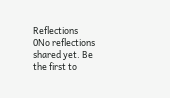Reflections
0No reflections shared yet. Be the first to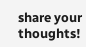share your thoughts!